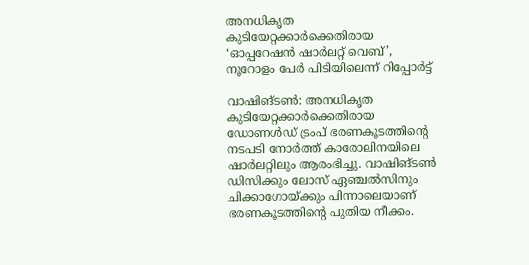അനധികൃത കുടിയേറ്റക്കാര്‍ക്കെതിരായ ‘ഓപ്പറേഷന്‍ ഷാര്‍ലറ്റ് വെബ്’, നൂറോളം പേര്‍ പിടിയിലെന്ന് റിപ്പോര്‍ട്ട്

വാഷിങ്ടണ്‍: അനധികൃത കുടിയേറ്റക്കാര്‍ക്കെതിരായ ഡോണള്‍ഡ് ട്രംപ് ഭരണകൂടത്തിന്റെ നടപടി നോര്‍ത്ത് കാരോലിനയിലെ ഷാര്‍ലറ്റിലും ആരംഭിച്ചു. വാഷിങ്ടണ്‍ ഡിസിക്കും ലോസ് ഏഞ്ചല്‍സിനും ചിക്കാഗോയ്ക്കും പിന്നാലെയാണ് ഭരണകൂടത്തിന്റെ പുതിയ നീക്കം.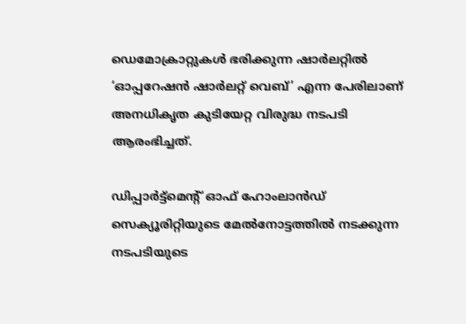ഡെമോക്രാറ്റുകള്‍ ഭരിക്കുന്ന ഷാര്‍ലറ്റില്‍ ‘ഓപ്പറേഷന്‍ ഷാര്‍ലറ്റ് വെബ്’ എന്ന പേരിലാണ് അനധികൃത കുടിയേറ്റ വിരുദ്ധ നടപടി ആരംഭിച്ചത്.

ഡിപ്പാര്‍ട്ട്‌മെന്റ് ഓഫ് ഹോംലാന്‍ഡ് സെക്യൂരിറ്റിയുടെ മേല്‍നോട്ടത്തില്‍ നടക്കുന്ന നടപടിയുടെ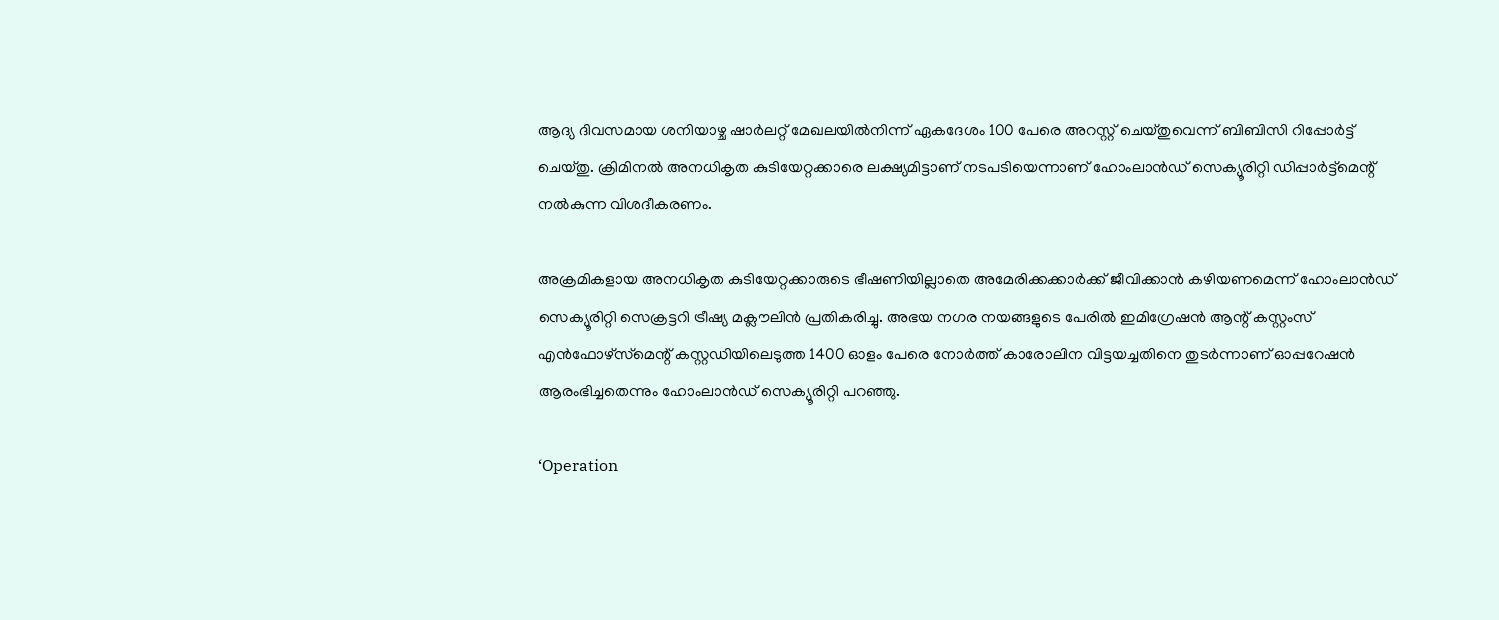ആദ്യ ദിവസമായ ശനിയാഴ്ച ഷാര്‍ലറ്റ് മേഖലയില്‍നിന്ന് ഏകദേശം 100 പേരെ അറസ്റ്റ് ചെയ്തുവെന്ന് ബിബിസി റിപ്പോര്‍ട്ട് ചെയ്തു. ക്രിമിനല്‍ അനധികൃത കുടിയേറ്റക്കാരെ ലക്ഷ്യമിട്ടാണ് നടപടിയെന്നാണ് ഹോംലാന്‍ഡ് സെക്യൂരിറ്റി ഡിപ്പാര്‍ട്ട്‌മെന്റ് നല്‍കുന്ന വിശദീകരണം.

അക്രമികളായ അനധികൃത കുടിയേറ്റക്കാരുടെ ഭീഷണിയില്ലാതെ അമേരിക്കക്കാര്‍ക്ക് ജീവിക്കാന്‍ കഴിയണമെന്ന് ഹോംലാന്‍ഡ് സെക്യൂരിറ്റി സെക്രട്ടറി ട്രീഷ്യ മക്ലൗലിന്‍ പ്രതികരിച്ചു. അഭയ നഗര നയങ്ങളുടെ പേരില്‍ ഇമിഗ്രേഷന്‍ ആന്റ് കസ്റ്റംസ് എന്‍ഫോഴ്‌സ്‌മെന്റ് കസ്റ്റഡിയിലെടുത്ത 1400 ഓളം പേരെ നോര്‍ത്ത് കാരോലിന വിട്ടയച്ചതിനെ തുടര്‍ന്നാണ് ഓപ്പറേഷന്‍ ആരംഭിച്ചതെന്നും ഹോംലാന്‍ഡ് സെക്യൂരിറ്റി പറഞ്ഞു.

‘Operation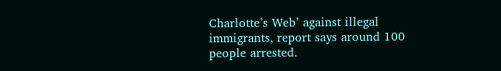Charlotte’s Web’ against illegal immigrants, report says around 100 people arrested.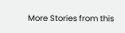More Stories from this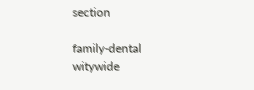section

family-dental
witywide